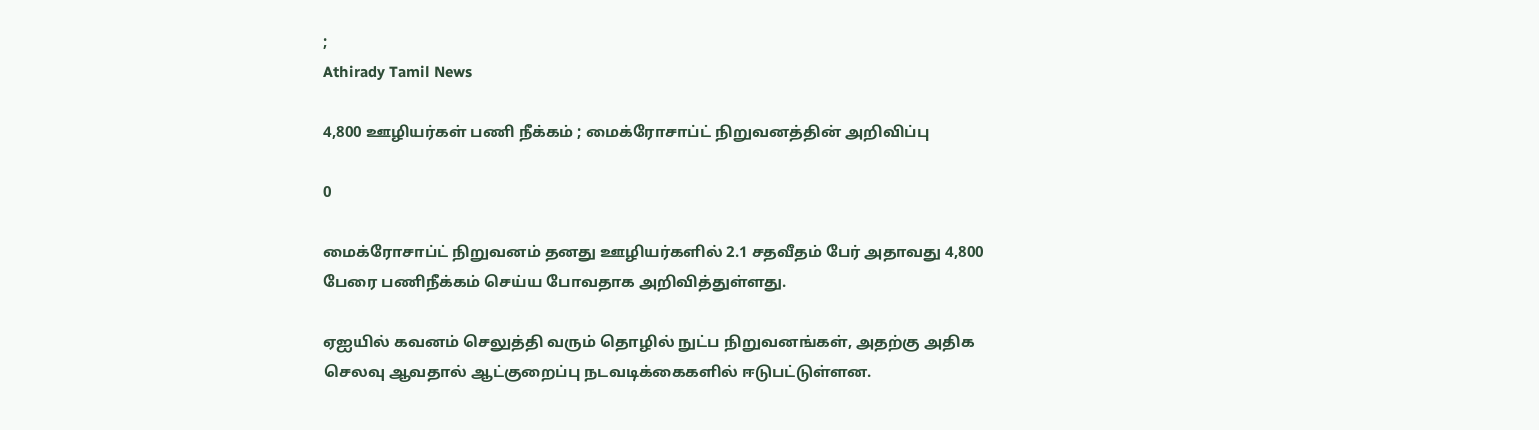;
Athirady Tamil News

4,800 ஊழியர்கள் பணி நீக்கம் ; மைக்ரோசாப்ட் நிறுவனத்தின் அறிவிப்பு

0

மைக்ரோசாப்ட் நிறுவனம் தனது ஊழியர்களில் 2.1 சதவீதம் பேர் அதாவது 4,800 பேரை பணிநீக்கம் செய்ய போவதாக அறிவித்துள்ளது.

ஏஐயில் கவனம் செலுத்தி வரும் தொழில் நுட்ப நிறுவனங்கள், அதற்கு அதிக செலவு ஆவதால் ஆட்குறைப்பு நடவடிக்கைகளில் ஈடுபட்டுள்ளன.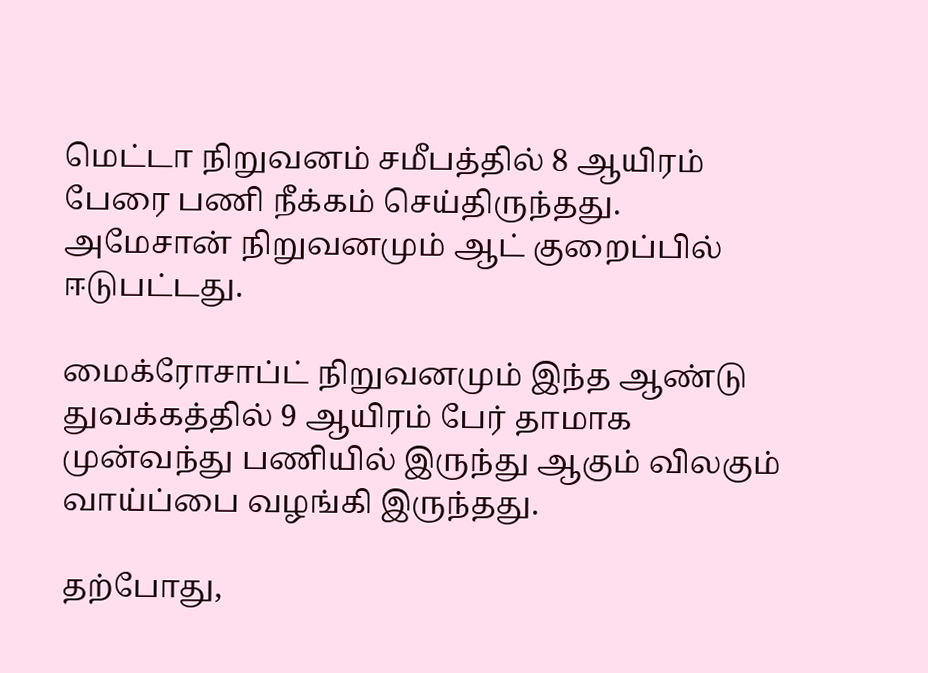மெட்டா நிறுவனம் சமீபத்தில் 8 ஆயிரம் பேரை பணி நீக்கம் செய்திருந்தது. அமேசான் நிறுவனமும் ஆட் குறைப்பில் ஈடுபட்டது.

மைக்ரோசாப்ட் நிறுவனமும் இந்த ஆண்டு துவக்கத்தில் 9 ஆயிரம் பேர் தாமாக முன்வந்து பணியில் இருந்து ஆகும் விலகும் வாய்ப்பை வழங்கி இருந்தது.

தற்போது,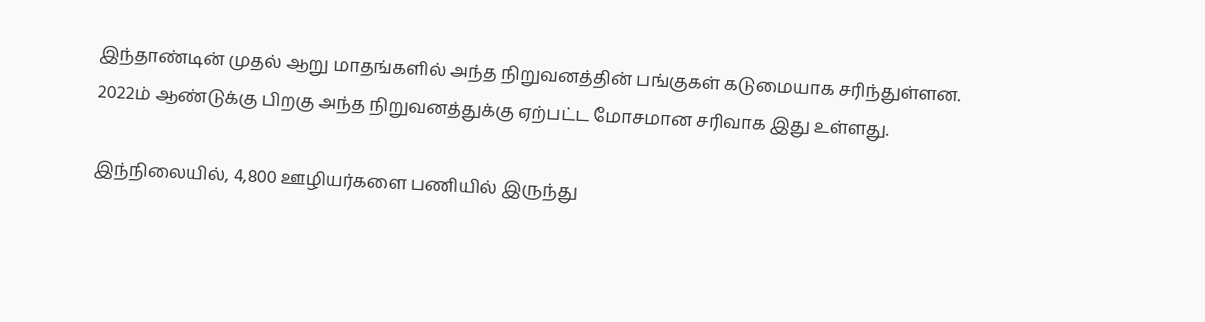இந்தாண்டின் முதல் ஆறு மாதங்களில் அந்த நிறுவனத்தின் பங்குகள் கடுமையாக சரிந்துள்ளன. 2022ம் ஆண்டுக்கு பிறகு அந்த நிறுவனத்துக்கு ஏற்பட்ட மோசமான சரிவாக இது உள்ளது.

இந்நிலையில், 4,800 ஊழியர்களை பணியில் இருந்து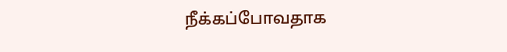நீக்கப்போவதாக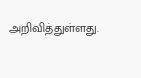அறிவித்துள்ளது.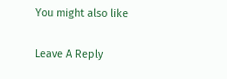You might also like

Leave A Reply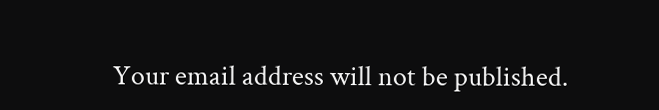Your email address will not be published.